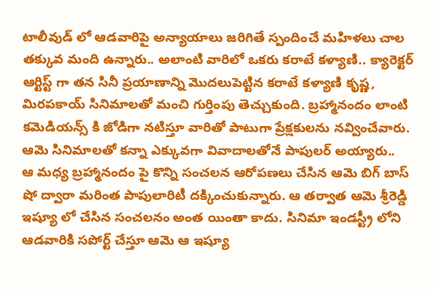టాలీవుడ్ లో ఆడవారిపై అన్యాయాలు జరిగితే స్పందించే మహిళలు చాల తక్కువ మంది ఉన్నారు.. అలాంటి వారిలో ఒకరు కరాటే కళ్యాణి.. క్యారెక్టర్ ఆర్టిస్ట్ గా తన సినీ ప్రయాణాన్ని మొదలుపెట్టిన కరాటే కళ్యాణి కృష్ణ, మిరపకాయ్ సినిమాలతో మంచి గుర్తింపు తెచ్చుకుంది. బ్రహ్మానందం లాంటి కమెడియన్స్ కి జోడిగా నటిస్తూ వారితో పాటుగా ప్రేక్షకులను నవ్వించేవారు. ఆమె సినిమాలతో కన్నా ఎక్కువగా వివాదాలతోనే పాపులర్ అయ్యారు..
ఆ మధ్య బ్రహ్మానందం పై కొన్ని సంచలన ఆరోపణలు చేసిన ఆమె బిగ్ బాస్ షో ద్వారా మరింత పాపులారిటీ దక్కించుకున్నారు. ఆ తర్వాత ఆమె శ్రీరెడ్డి ఇష్యూ లో చేసిన సంచలనం అంత యింతా కాదు. సినిమా ఇండస్ట్రీ లోని ఆడవారికి సపోర్ట్ చేస్తూ ఆమె ఆ ఇష్యూ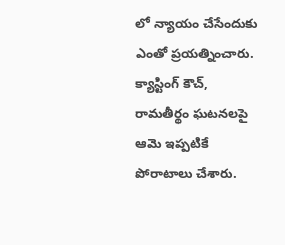లో న్యాయం చేసేందుకు ఎంతో ప్రయత్నించారు. క్యాస్టింగ్ కౌచ్, రామతీర్థం ఘటనలపై ఆమె ఇప్పటికే పోరాటాలు చేశారు.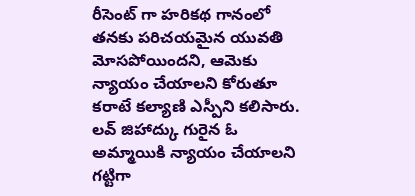రీసెంట్ గా హరికథ గానంలో తనకు పరిచయమైన యువతి మోసపోయిందని, ఆమెకు న్యాయం చేయాలని కోరుతూ కరాటే కల్యాణి ఎస్పీని కలిసారు.
లవ్ జిహాద్కు గురైన ఓ అమ్మాయికి న్యాయం చేయాలని గట్టిగా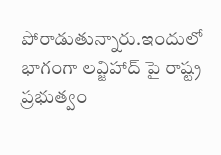పోరాడుతున్నారు.ఇందులో భాగంగా లవ్జిహాద్ పై రాష్ట్ర ప్రభుత్వం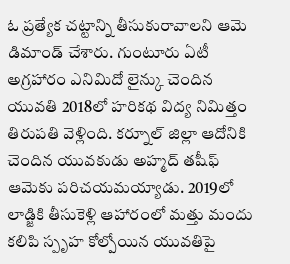ఓ ప్రత్యేక చట్టాన్ని తీసుకురావాలని ఆమె డిమాండ్ చేశారు. గుంటూరు ఏటీ అగ్రహారం ఎనిమిదో లైన్కు చెందిన యువతి 2018లో హరికథ విద్య నిమిత్తం తిరుపతి వెళ్లింది. కర్నూల్ జిల్లా ఆదోనికి చెందిన యువకుడు అహ్మద్ తషీఫ్ ఆమెకు పరిచయమయ్యాడు. 2019లో లాడ్జికి తీసుకెళ్లి ఆహారంలో మత్తు మందు కలిపి స్పృహ కోల్పోయిన యువతిపై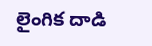లైంగిక దాడి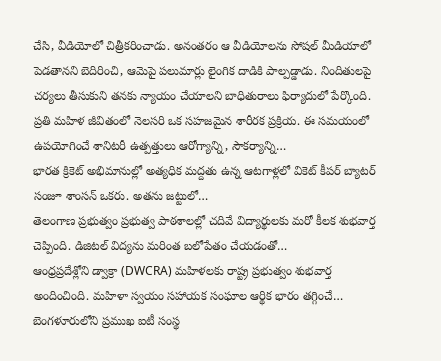చేసి, వీడియోలో చిత్రీకరించాడు. అనంతరం ఆ వీడియోలను సోషల్ మీడియాలో పెడతానని బెదిరించి, ఆమెపై పలుమార్లు లైంగిక దాడికి పాల్పడ్డాడు. నిందితులపై చర్యలు తీసుకుని తనకు న్యాయం చేయాలని బాధితురాలు ఫిర్యాదులో పేర్కొంది.
ప్రతి మహిళ జీవితంలో నెలసరి ఒక సహజమైన శారీరక ప్రక్రియ. ఈ సమయంలో ఉపయోగించే శానిటరీ ఉత్పత్తులు ఆరోగ్యాన్ని, సౌకర్యాన్ని…
భారత క్రికెట్ అభిమానుల్లో అత్యధిక మద్దతు ఉన్న ఆటగాళ్లలో వికెట్ కీపర్ బ్యాటర్ సంజూ శాంసన్ ఒకరు. అతను జట్టులో…
తెలంగాణ ప్రభుత్వం ప్రభుత్వ పాఠశాలల్లో చదివే విద్యార్థులకు మరో కీలక శుభవార్త చెప్పింది. డిజిటల్ విద్యను మరింత బలోపేతం చేయడంతో…
ఆంధ్రప్రదేశ్లోని డ్వాక్రా (DWCRA) మహిళలకు రాష్ట్ర ప్రభుత్వం శుభవార్త అందించింది. మహిళా స్వయం సహాయక సంఘాల ఆర్థిక భారం తగ్గించే…
బెంగళూరులోని ప్రముఖ ఐటీ సంస్థ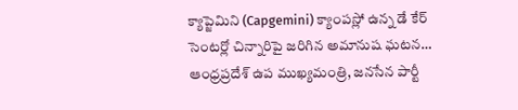క్యాప్జెమిని (Capgemini) క్యాంపస్లో ఉన్న డే కేర్ సెంటర్లో చిన్నారిపై జరిగిన అమానుష ఘటన…
ఆంధ్రప్రదేశ్ ఉప ముఖ్యమంత్రి, జనసేన పార్టీ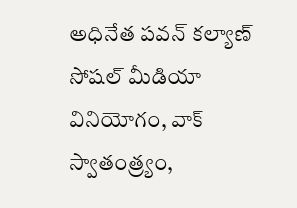అధినేత పవన్ కల్యాణ్ సోషల్ మీడియా వినియోగం, వాక్ స్వాతంత్ర్యం,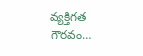వ్యక్తిగత గౌరవం…